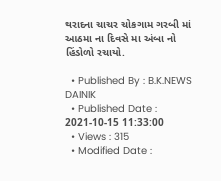થરાદના ચાચર ચોકગામ ગરબી માં આઠમા ના દિવસે મા અંબા નો હિંડોળો રચાયો.

  • Published By : B.K.NEWS DAINIK
  • Published Date : 2021-10-15 11:33:00
  • Views : 315
  • Modified Date :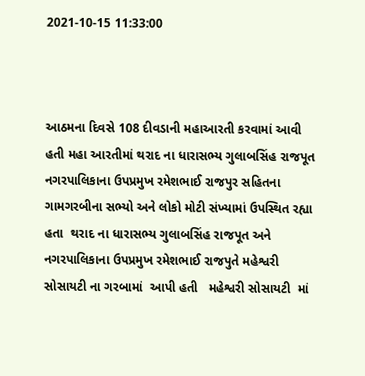2021-10-15 11:33:00



આઠમના દિવસે 108 દીવડાની મહાઆરતી કરવામાં આવી હતી મહા આરતીમાં થરાદ ના ધારાસભ્ય ગુલાબસિંહ રાજપૂત નગરપાલિકાના ઉપપ્રમુખ રમેશભાઈ રાજપુર સહિતના ગામગરબીના સભ્યો અને લોકો મોટી સંખ્યામાં ઉપસ્થિત રહ્યા હતા  થરાદ ના ધારાસભ્ય ગુલાબસિંહ રાજપૂત અને નગરપાલિકાના ઉપપ્રમુખ રમેશભાઈ રાજપુતે મહેશ્વરી સોસાયટી ના ગરબામાં  આપી હતી   મહેશ્વરી સોસાયટી  માં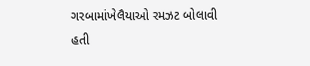ગરબામાંખેલૈયાઓ રમઝટ બોલાવી હતી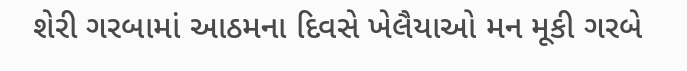શેરી ગરબામાં આઠમના દિવસે ખેલૈયાઓ મન મૂકી ગરબે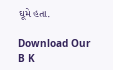ઘૂમે હતા.

Download Our B K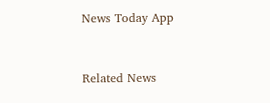News Today App



Related News